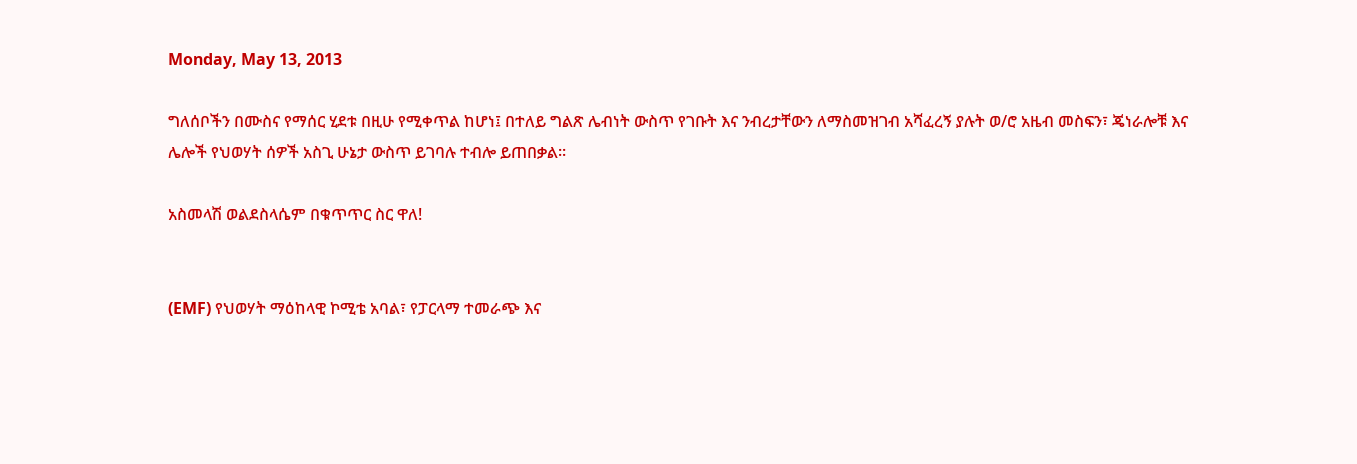Monday, May 13, 2013

ግለሰቦችን በሙስና የማሰር ሂደቱ በዚሁ የሚቀጥል ከሆነ፤ በተለይ ግልጽ ሌብነት ውስጥ የገቡት እና ንብረታቸውን ለማስመዝገብ አሻፈረኝ ያሉት ወ/ሮ አዜብ መስፍን፣ ጄነራሎቹ እና ሌሎች የህወሃት ሰዎች አስጊ ሁኔታ ውስጥ ይገባሉ ተብሎ ይጠበቃል።

አስመላሽ ወልደስላሴም በቁጥጥር ስር ዋለ!


(EMF) የህወሃት ማዕከላዊ ኮሚቴ አባል፣ የፓርላማ ተመራጭ እና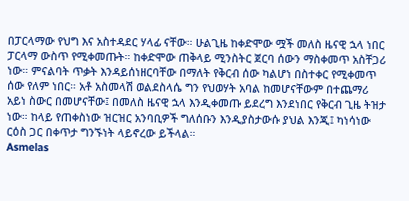በፓርላማው የህግ እና አስተዳደር ሃላፊ ናቸው። ሁልጊዜ ከቀድሞው ሟች መለስ ዜናዊ ኋላ ነበር ፓርላማ ውስጥ የሚቀመጡት። ከቀድሞው ጠቅላይ ሚንስትር ጀርባ ሰውን ማስቀመጥ አስቸጋሪ ነው። ምናልባት ጥቃት እንዳይሰነዘርባቸው በማለት የቅርብ ሰው ካልሆነ በስተቀር የሚቀመጥ ሰው የለም ነበር። አቶ አስመላሽ ወልደስላሴ ግን የህወሃት አባል ከመሆናቸውም በተጨማሪ አይነ ስውር በመሆናቸው፤ በመለስ ዜናዊ ኋላ እንዲቀመጡ ይደረግ እንደነበር የቅርብ ጊዜ ትዝታ ነው። ከላይ የጠቀስነው ዝርዝር አንባቢዎች ግለሰቡን እንዲያስታውሱ ያህል እንጂ፤ ካነሳነው ርዕስ ጋር በቀጥታ ግንኙነት ላይኖረው ይችላል።
Asmelas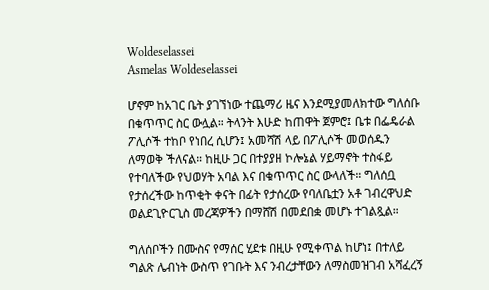Woldeselassei
Asmelas Woldeselassei

ሆኖም ከአገር ቤት ያገኘነው ተጨማሪ ዜና እንደሚያመለክተው ግለሰቡ በቁጥጥር ስር ውሏል። ትላንት እሁድ ከጠዋት ጀምሮ፤ ቤቱ በፌዴራል ፖሊሶች ተከቦ የነበረ ሲሆን፤ አመሻሽ ላይ በፖሊሶች መወሰዱን ለማወቅ ችለናል። ከዚሁ ጋር በተያያዘ ኮሎኔል ሃይማኖት ተስፋይ የተባለችው የህወሃት አባል እና በቁጥጥር ስር ውላለች። ግለሰቧ የታሰረችው ከጥቂት ቀናት በፊት የታሰረው የባለቤቷን አቶ ገብረዋህድ ወልደጊዮርጊስ መረጃዎችን በማሸሽ በመደበቋ መሆኑ ተገልጿል።

ግለሰቦችን በሙስና የማሰር ሂደቱ በዚሁ የሚቀጥል ከሆነ፤ በተለይ ግልጽ ሌብነት ውስጥ የገቡት እና ንብረታቸውን ለማስመዝገብ አሻፈረኝ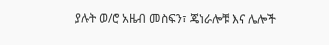ያሉት ወ/ሮ አዜብ መስፍን፣ ጄነራሎቹ እና ሌሎች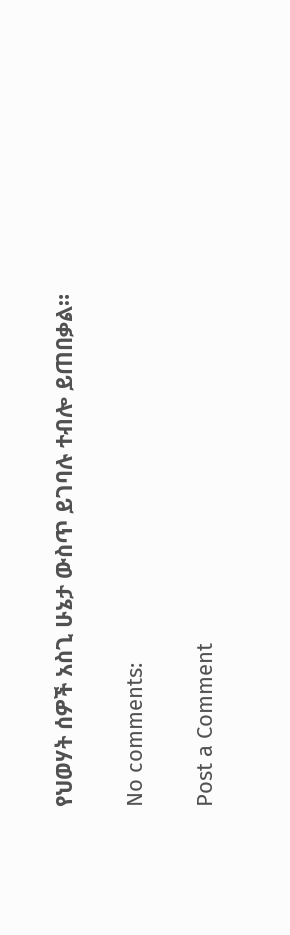የህወሃት ሰዎች አስጊ ሁኔታ ውስጥ ይገባሉ ተብሎ ይጠበቃል።

No comments:

Post a Comment